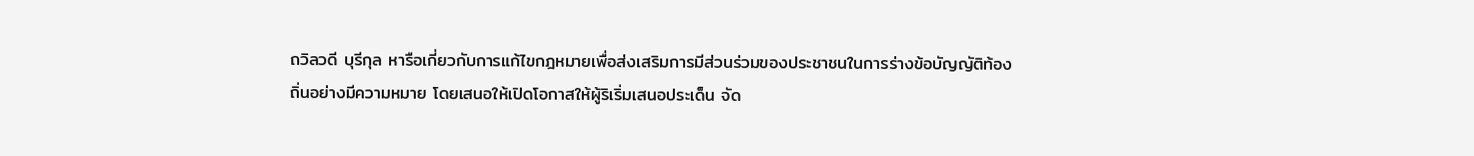ถวิลวดี บุรีกุล หารือเกี่ยวกับการแก้ไขกฎหมายเพื่อส่งเสริมการมีส่วนร่วมของประชาชนในการร่างข้อบัญญัติท้องถิ่นอย่างมีความหมาย โดยเสนอให้เปิดโอกาสให้ผู้ริเริ่มเสนอประเด็น จัด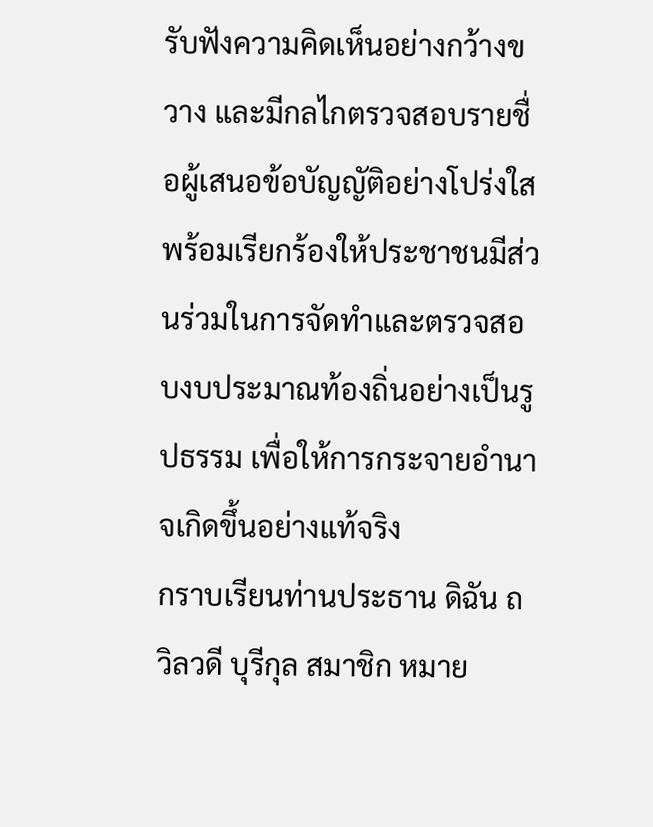รับฟังความคิดเห็นอย่างกว้างขวาง และมีกลไกตรวจสอบรายชื่อผู้เสนอข้อบัญญัติอย่างโปร่งใส พร้อมเรียกร้องให้ประชาชนมีส่วนร่วมในการจัดทำและตรวจสอบงบประมาณท้องถิ่นอย่างเป็นรูปธรรม เพื่อให้การกระจายอำนาจเกิดขึ้นอย่างแท้จริง
กราบเรียนท่านประธาน ดิฉัน ถวิลวดี บุรีกุล สมาชิก หมาย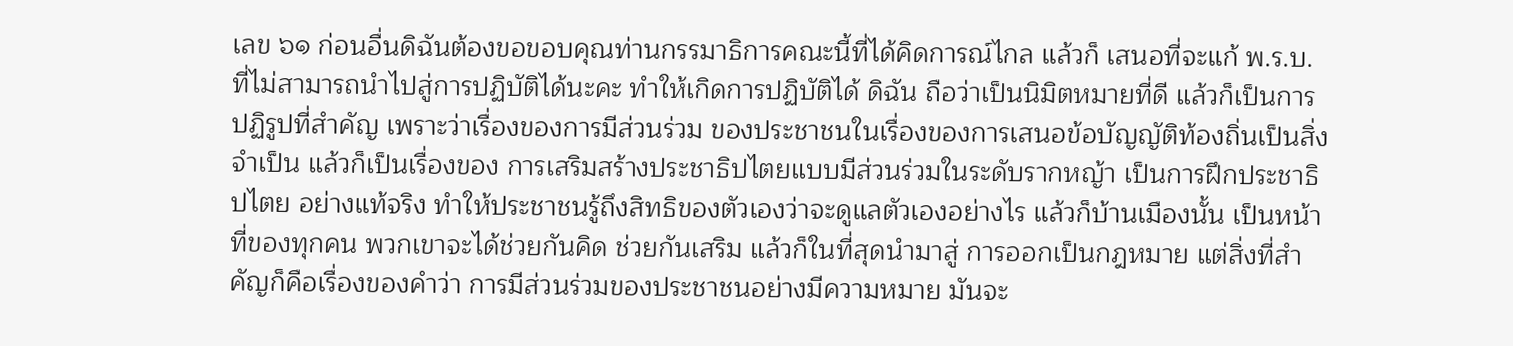เลข ๖๑ ก่อนอื่นดิฉันต้องขอขอบคุณท่านกรรมาธิการคณะนี้ที่ได้คิดการณ์ไกล แล้วก็ เสนอที่จะแก้ พ.ร.บ. ที่ไม่สามารถนําไปสู่การปฏิบัติได้นะคะ ทําให้เกิดการปฏิบัติได้ ดิฉัน ถือว่าเป็นนิมิตหมายที่ดี แล้วก็เป็นการปฏิรูปที่สําคัญ เพราะว่าเรื่องของการมีส่วนร่วม ของประชาชนในเรื่องของการเสนอข้อบัญญัติท้องถิ่นเป็นสิ่งจําเป็น แล้วก็เป็นเรื่องของ การเสริมสร้างประชาธิปไตยแบบมีส่วนร่วมในระดับรากหญ้า เป็นการฝึกประชาธิปไตย อย่างแท้จริง ทําให้ประชาชนรู้ถึงสิทธิของตัวเองว่าจะดูแลตัวเองอย่างไร แล้วก็บ้านเมืองนั้น เป็นหน้าที่ของทุกคน พวกเขาจะได้ช่วยกันคิด ช่วยกันเสริม แล้วก็ในที่สุดนํามาสู่ การออกเป็นกฎหมาย แต่สิ่งที่สําคัญก็คือเรื่องของคําว่า การมีส่วนร่วมของประชาชนอย่างมีความหมาย มันจะ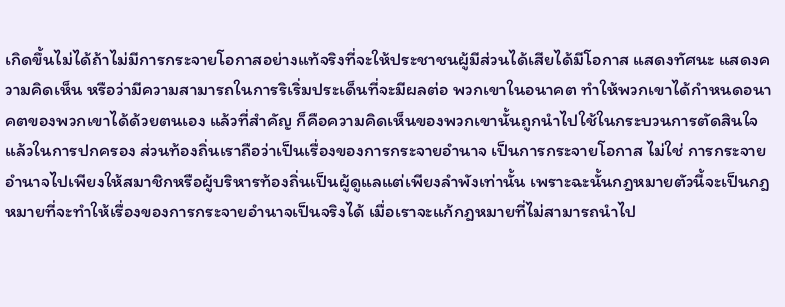เกิดขึ้นไม่ได้ถ้าไม่มีการกระจายโอกาสอย่างแท้จริงที่จะให้ประชาชนผู้มีส่วนได้เสียได้มีโอกาส แสดงทัศนะ แสดงความคิดเห็น หรือว่ามีความสามารถในการริเริ่มประเด็นที่จะมีผลต่อ พวกเขาในอนาคต ทําให้พวกเขาได้กําหนดอนาคตของพวกเขาได้ด้วยตนเอง แล้วที่สําคัญ ก็คือความคิดเห็นของพวกเขานั้นถูกนําไปใช้ในกระบวนการตัดสินใจ แล้วในการปกครอง ส่วนท้องถิ่นเราถือว่าเป็นเรื่องของการกระจายอํานาจ เป็นการกระจายโอกาส ไม่ใช่ การกระจายอํานาจไปเพียงให้สมาชิกหรือผู้บริหารท้องถิ่นเป็นผู้ดูแลแต่เพียงลําพังเท่านั้น เพราะฉะนั้นกฎหมายตัวนี้จะเป็นกฎหมายที่จะทําให้เรื่องของการกระจายอํานาจเป็นจริงได้ เมื่อเราจะแก้กฎหมายที่ไม่สามารถนําไป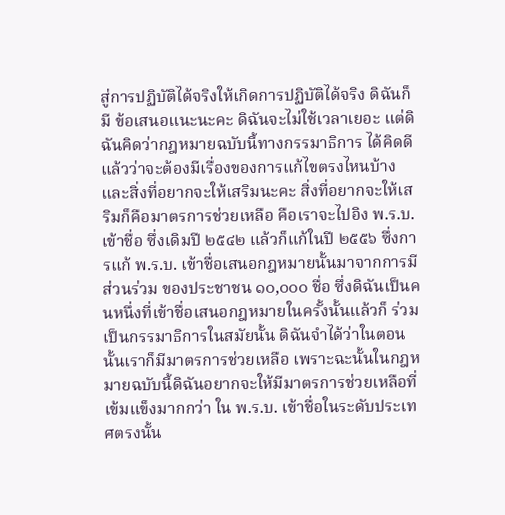สู่การปฏิบัติได้จริงให้เกิดการปฏิบัติได้จริง ดิฉันก็มี ข้อเสนอแนะนะคะ ดิฉันจะไม่ใช้เวลาเยอะ แต่ดิฉันคิดว่ากฎหมายฉบับนี้ทางกรรมาธิการ ได้คิดดีแล้วว่าจะต้องมีเรื่องของการแก้ไขตรงไหนบ้าง และสิ่งที่อยากจะให้เสริมนะคะ สิ่งที่อยากจะให้เสริมก็คือมาตรการช่วยเหลือ คือเราจะไปอิง พ.ร.บ. เข้าชื่อ ซึ่งเดิมปี ๒๕๔๒ แล้วก็แก้ในปี ๒๕๕๖ ซึ่งการแก้ พ.ร.บ. เข้าชื่อเสนอกฎหมายนั้นมาจากการมีส่วนร่วม ของประชาชน ๑๐,๐๐๐ ชื่อ ซึ่งดิฉันเป็นคนหนึ่งที่เข้าชื่อเสนอกฎหมายในครั้งนั้นแล้วก็ ร่วมเป็นกรรมาธิการในสมัยนั้น ดิฉันจําได้ว่าในตอนนั้นเราก็มีมาตรการช่วยเหลือ เพราะฉะนั้นในกฎหมายฉบับนี้ดิฉันอยากจะให้มีมาตรการช่วยเหลือที่เข้มแข็งมากกว่า ใน พ.ร.บ. เข้าชื่อในระดับประเทศตรงนั้น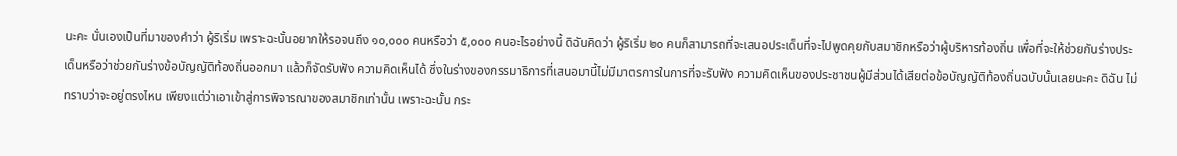นะคะ นั่นเองเป็นที่มาของคําว่า ผู้ริเริ่ม เพราะฉะนั้นอยากให้รอจนถึง ๑๐,๐๐๐ คนหรือว่า ๕,๐๐๐ คนอะไรอย่างนี้ ดิฉันคิดว่า ผู้ริเริ่ม ๒๐ คนก็สามารถที่จะเสนอประเด็นที่จะไปพูดคุยกับสมาชิกหรือว่าผู้บริหารท้องถิ่น เพื่อที่จะให้ช่วยกันร่างประเด็นหรือว่าช่วยกันร่างข้อบัญญัติท้องถิ่นออกมา แล้วก็จัดรับฟัง ความคิดเห็นได้ ซึ่งในร่างของกรรมาธิการที่เสนอมานี้ไม่มีมาตรการในการที่จะรับฟัง ความคิดเห็นของประชาชนผู้มีส่วนได้เสียต่อข้อบัญญัติท้องถิ่นฉบับนั้นเลยนะคะ ดิฉัน ไม่ทราบว่าจะอยู่ตรงไหน เพียงแต่ว่าเอาเข้าสู่การพิจารณาของสมาชิกเท่านั้น เพราะฉะนั้น กระ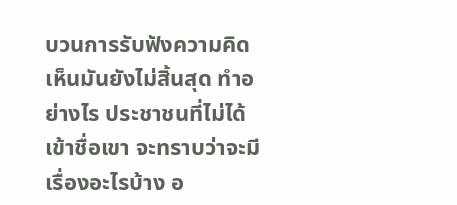บวนการรับฟังความคิดเห็นมันยังไม่สิ้นสุด ทําอย่างไร ประชาชนที่ไม่ได้เข้าชื่อเขา จะทราบว่าจะมีเรื่องอะไรบ้าง อ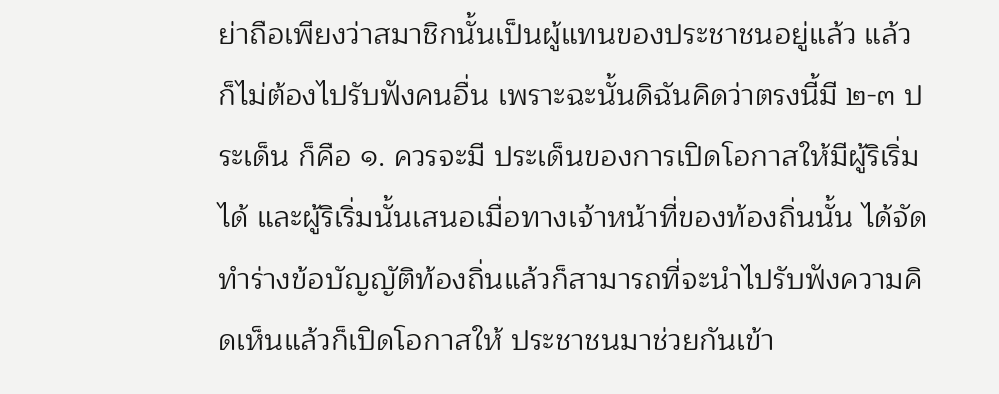ย่าถือเพียงว่าสมาชิกนั้นเป็นผู้แทนของประชาชนอยู่แล้ว แล้วก็ไม่ต้องไปรับฟังคนอื่น เพราะฉะนั้นดิฉันคิดว่าตรงนี้มี ๒-๓ ประเด็น ก็คือ ๑. ควรจะมี ประเด็นของการเปิดโอกาสให้มีผู้ริเริ่มได้ และผู้ริเริ่มนั้นเสนอเมื่อทางเจ้าหน้าที่ของท้องถิ่นนั้น ได้จัดทําร่างข้อบัญญัติท้องถิ่นแล้วก็สามารถที่จะนําไปรับฟังความคิดเห็นแล้วก็เปิดโอกาสให้ ประชาชนมาช่วยกันเข้า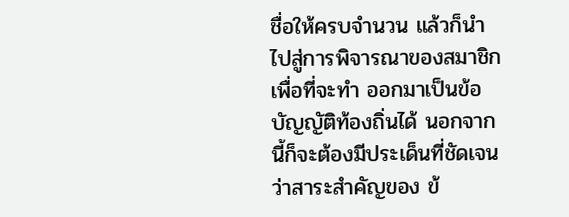ชื่อให้ครบจํานวน แล้วก็นําไปสู่การพิจารณาของสมาชิกเพื่อที่จะทํา ออกมาเป็นข้อบัญญัติท้องถิ่นได้ นอกจากนี้ก็จะต้องมีประเด็นที่ชัดเจนว่าสาระสําคัญของ ข้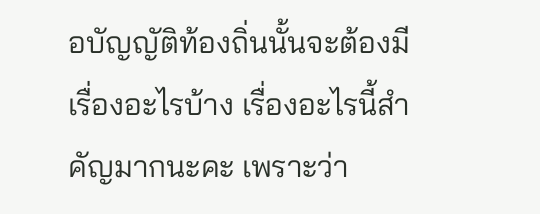อบัญญัติท้องถิ่นนั้นจะต้องมีเรื่องอะไรบ้าง เรื่องอะไรนี้สําคัญมากนะคะ เพราะว่า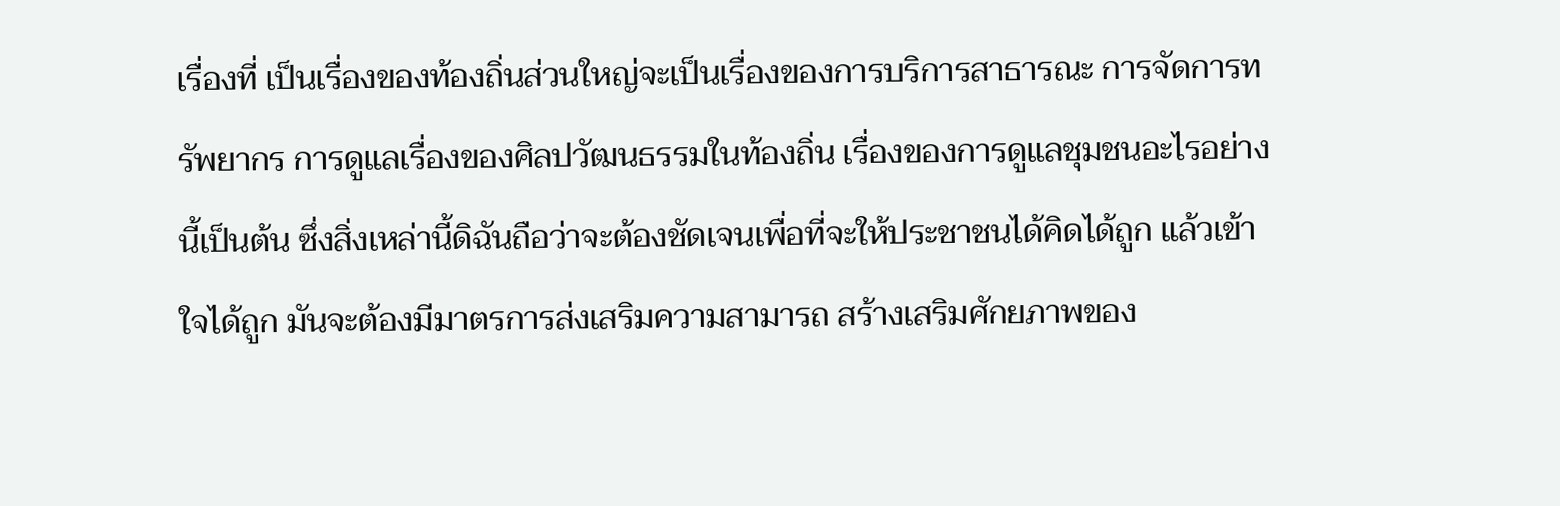เรื่องที่ เป็นเรื่องของท้องถิ่นส่วนใหญ่จะเป็นเรื่องของการบริการสาธารณะ การจัดการทรัพยากร การดูแลเรื่องของศิลปวัฒนธรรมในท้องถิ่น เรื่องของการดูแลชุมชนอะไรอย่างนี้เป็นต้น ซึ่งสิ่งเหล่านี้ดิฉันถือว่าจะต้องชัดเจนเพื่อที่จะให้ประชาชนได้คิดได้ถูก แล้วเข้าใจได้ถูก มันจะต้องมีมาตรการส่งเสริมความสามารถ สร้างเสริมศักยภาพของ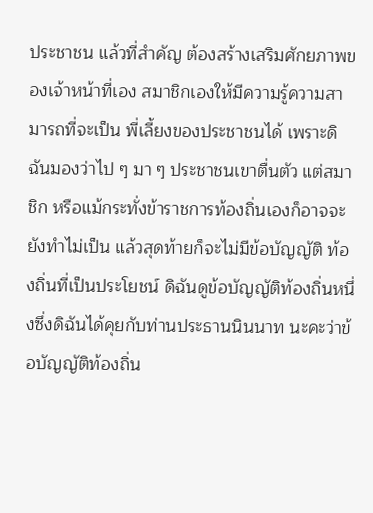ประชาชน แล้วที่สําคัญ ต้องสร้างเสริมศักยภาพของเจ้าหน้าที่เอง สมาชิกเองให้มีความรู้ความสามารถที่จะเป็น พี่เลี้ยงของประชาชนได้ เพราะดิฉันมองว่าไป ๆ มา ๆ ประชาชนเขาตื่นตัว แต่สมาชิก หรือแม้กระทั่งข้าราชการท้องถิ่นเองก็อาจจะยังทําไม่เป็น แล้วสุดท้ายก็จะไม่มีข้อบัญญัติ ท้องถิ่นที่เป็นประโยชน์ ดิฉันดูข้อบัญญัติท้องถิ่นหนึ่งซึ่งดิฉันได้คุยกับท่านประธานนินนาท นะคะว่าข้อบัญญัติท้องถิ่น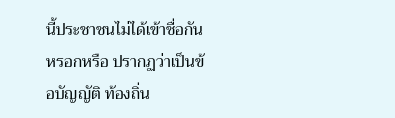นี้ประชาชนไม่ได้เข้าชื่อกันหรอกหรือ ปรากฏว่าเป็นข้อบัญญัติ ท้องถิ่น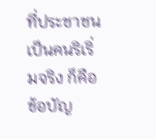ที่ประชาชนเป็นคนริเริ่มจริง ก็คือข้อบัญ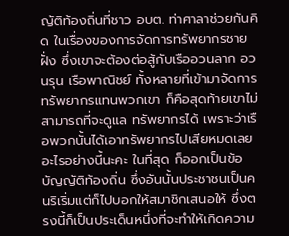ญัติท้องถิ่นที่ชาว อบต. ท่าศาลาช่วยกันคิด ในเรื่องของการจัดการทรัพยากรชายฝั่ง ซึ่งเขาจะต้องต่อสู้กับเรืออวนลาก อวนรุน เรือพาณิชย์ ทั้งหลายที่เข้ามาจัดการทรัพยากรแทนพวกเขา ก็คือสุดท้ายเขาไม่สามารถที่จะดูแล ทรัพยากรได้ เพราะว่าเรือพวกนั้นได้เอาทรัพยากรไปเสียหมดเลยอะไรอย่างนี้นะคะ ในที่สุด ก็ออกเป็นข้อบัญญัติท้องถิ่น ซึ่งอันนั้นประชาชนเป็นคนริเริ่มแต่ก็ไปบอกให้สมาชิกเสนอให้ ซึ่งตรงนี้ก็เป็นประเด็นหนึ่งที่จะทําให้เกิดความ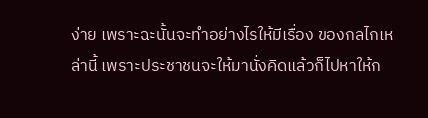ง่าย เพราะฉะนั้นจะทําอย่างไรให้มีเรื่อง ของกลไกเหล่านี้ เพราะประชาชนจะให้มานั่งคิดแล้วก็ไปหาให้ก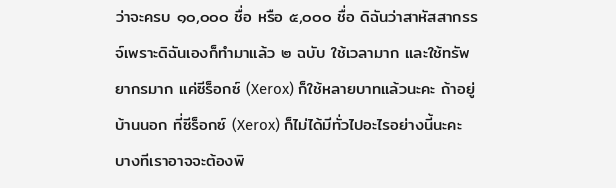ว่าจะครบ ๑๐,๐๐๐ ชื่อ หรือ ๕,๐๐๐ ชื่อ ดิฉันว่าสาหัสสากรรจ์เพราะดิฉันเองก็ทํามาแล้ว ๒ ฉบับ ใช้เวลามาก และใช้ทรัพยากรมาก แค่ซีร็อกซ์ (Xerox) ก็ใช้หลายบาทแล้วนะคะ ถ้าอยู่บ้านนอก ที่ซีร็อกซ์ (Xerox) ก็ไม่ได้มีทั่วไปอะไรอย่างนี้นะคะ บางทีเราอาจจะต้องพิ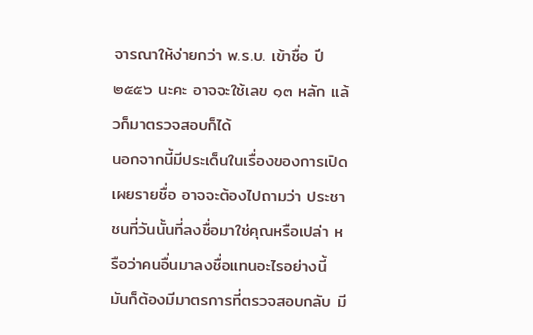จารณาให้ง่ายกว่า พ.ร.บ. เข้าชื่อ ปี ๒๕๕๖ นะคะ อาจจะใช้เลข ๑๓ หลัก แล้วก็มาตรวจสอบก็ได้
นอกจากนี้มีประเด็นในเรื่องของการเปิดเผยรายชื่อ อาจจะต้องไปถามว่า ประชาชนที่วันนั้นที่ลงชื่อมาใช่คุณหรือเปล่า หรือว่าคนอื่นมาลงชื่อแทนอะไรอย่างนี้ มันก็ต้องมีมาตรการที่ตรวจสอบกลับ มี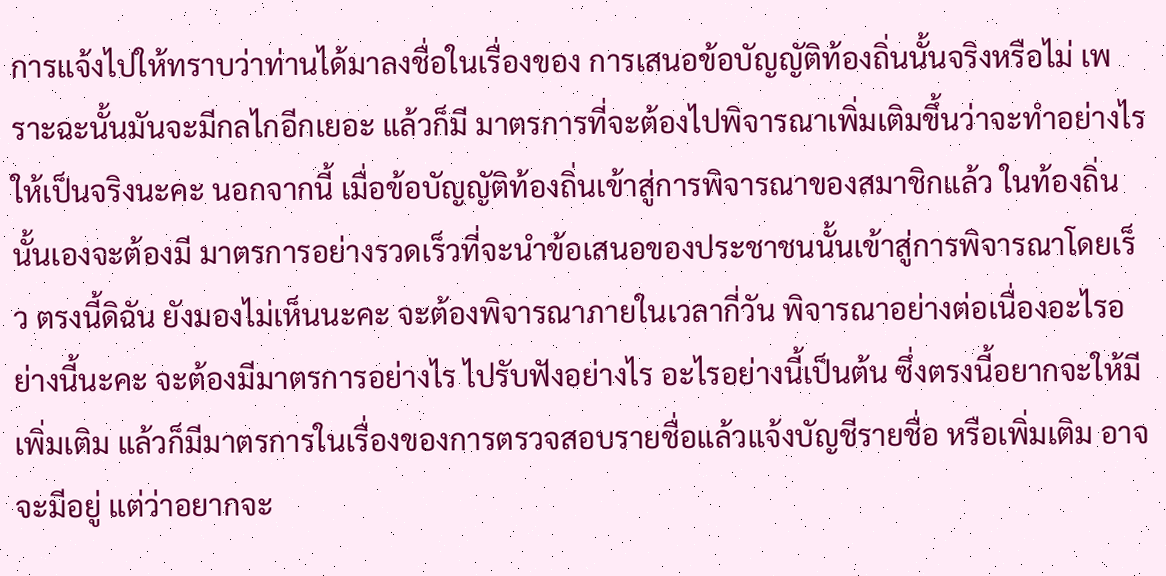การแจ้งไปให้ทราบว่าท่านได้มาลงชื่อในเรื่องของ การเสนอข้อบัญญัติท้องถิ่นนั้นจริงหรือไม่ เพราะฉะนั้นมันจะมีกลไกอีกเยอะ แล้วก็มี มาตรการที่จะต้องไปพิจารณาเพิ่มเติมขึ้นว่าจะทําอย่างไรให้เป็นจริงนะคะ นอกจากนี้ เมื่อข้อบัญญัติท้องถิ่นเข้าสู่การพิจารณาของสมาชิกแล้ว ในท้องถิ่นนั้นเองจะต้องมี มาตรการอย่างรวดเร็วที่จะนําข้อเสนอของประชาชนนั้นเข้าสู่การพิจารณาโดยเร็ว ตรงนี้ดิฉัน ยังมองไม่เห็นนะคะ จะต้องพิจารณาภายในเวลากี่วัน พิจารณาอย่างต่อเนื่องอะไรอย่างนี้นะคะ จะต้องมีมาตรการอย่างไร ไปรับฟังอย่างไร อะไรอย่างนี้เป็นต้น ซึ่งตรงนี้อยากจะให้มี เพิ่มเติม แล้วก็มีมาตรการในเรื่องของการตรวจสอบรายชื่อแล้วแจ้งบัญชีรายชื่อ หรือเพิ่มเติม อาจจะมีอยู่ แต่ว่าอยากจะ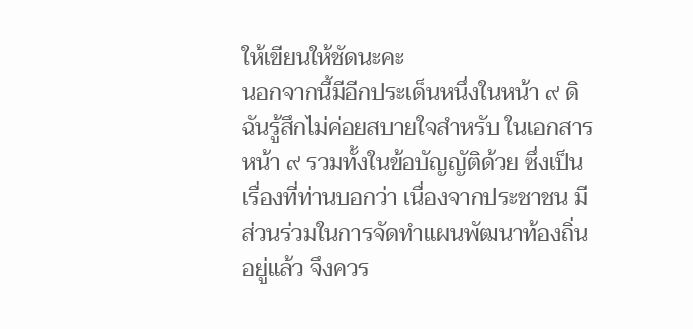ให้เขียนให้ชัดนะคะ
นอกจากนี้มีอีกประเด็นหนึ่งในหน้า ๙ ดิฉันรู้สึกไม่ค่อยสบายใจสําหรับ ในเอกสารหน้า ๙ รวมทั้งในข้อบัญญัติด้วย ซึ่งเป็นเรื่องที่ท่านบอกว่า เนื่องจากประชาชน มีส่วนร่วมในการจัดทําแผนพัฒนาท้องถิ่นอยู่แล้ว จึงควร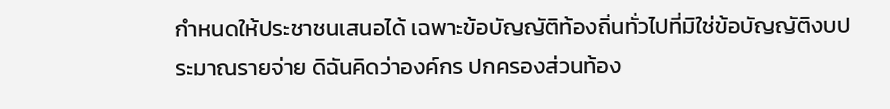กําหนดให้ประชาชนเสนอได้ เฉพาะข้อบัญญัติท้องถิ่นทั่วไปที่มิใช่ข้อบัญญัติงบประมาณรายจ่าย ดิฉันคิดว่าองค์กร ปกครองส่วนท้อง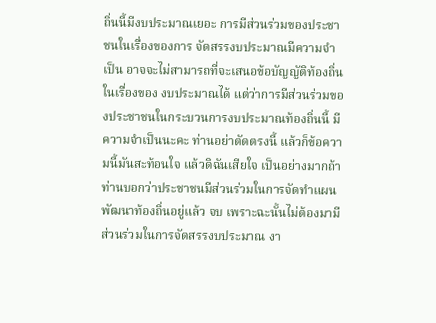ถิ่นนี้มีงบประมาณเยอะ การมีส่วนร่วมของประชาชนในเรื่องของการ จัดสรรงบประมาณมีความจําเป็น อาจจะไม่สามารถที่จะเสนอข้อบัญญัติท้องถิ่นในเรื่องของ งบประมาณได้ แต่ว่าการมีส่วนร่วมของประชาชนในกระบวนการงบประมาณท้องถิ่นนี้ มีความจําเป็นนะคะ ท่านอย่าตัดตรงนี้ แล้วก็ข้อความนี้มันสะท้อนใจ แล้วดิฉันเสียใจ เป็นอย่างมากถ้าท่านบอกว่าประชาชนมีส่วนร่วมในการจัดทําแผนพัฒนาท้องถิ่นอยู่แล้ว จบ เพราะฉะนั้นไม่ต้องมามีส่วนร่วมในการจัดสรรงบประมาณ งา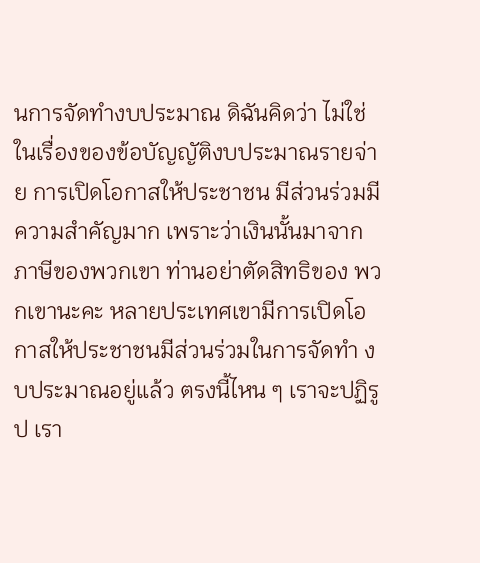นการจัดทํางบประมาณ ดิฉันคิดว่า ไม่ใช่ ในเรื่องของข้อบัญญัติงบประมาณรายจ่าย การเปิดโอกาสให้ประชาชน มีส่วนร่วมมีความสําคัญมาก เพราะว่าเงินนั้นมาจากภาษีของพวกเขา ท่านอย่าตัดสิทธิของ พวกเขานะคะ หลายประเทศเขามีการเปิดโอกาสให้ประชาชนมีส่วนร่วมในการจัดทํา งบประมาณอยู่แล้ว ตรงนี้ไหน ๆ เราจะปฏิรูป เรา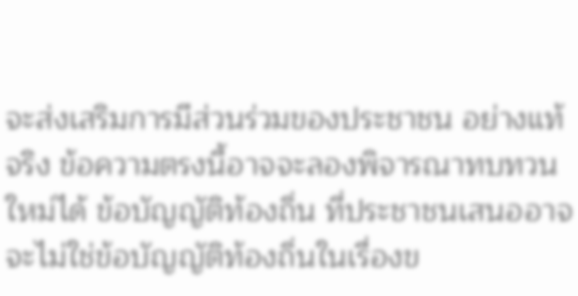จะส่งเสริมการมีส่วนร่วมของประชาชน อย่างแท้จริง ข้อความตรงนี้อาจจะลองพิจารณาทบทวนใหม่ได้ ข้อบัญญัติท้องถิ่น ที่ประชาชนเสนออาจจะไม่ใช่ข้อบัญญัติท้องถิ่นในเรื่องข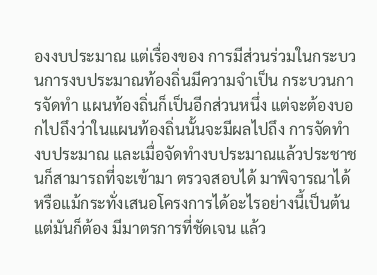องงบประมาณ แต่เรื่องของ การมีส่วนร่วมในกระบวนการงบประมาณท้องถิ่นมีความจําเป็น กระบวนการจัดทํา แผนท้องถิ่นก็เป็นอีกส่วนหนึ่ง แต่จะต้องบอกไปถึงว่าในแผนท้องถิ่นนั้นจะมีผลไปถึง การจัดทํางบประมาณ และเมื่อจัดทํางบประมาณแล้วประชาชนก็สามารถที่จะเข้ามา ตรวจสอบได้ มาพิจารณาได้ หรือแม้กระทั่งเสนอโครงการได้อะไรอย่างนี้เป็นต้น แต่มันก็ต้อง มีมาตรการที่ชัดเจน แล้ว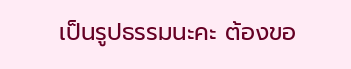เป็นรูปธรรมนะคะ ต้องขอ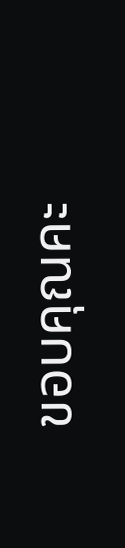ขอบคุณคะ